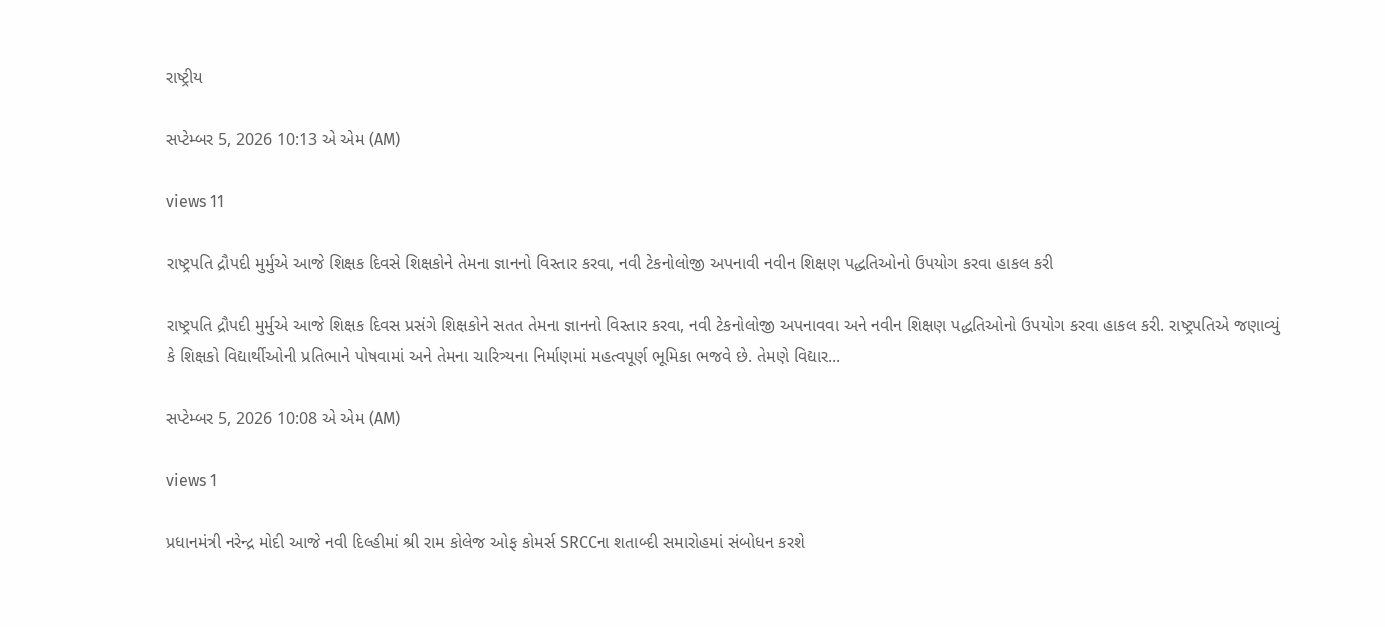રાષ્ટ્રીય

સપ્ટેમ્બર 5, 2026 10:13 એ એમ (AM)

views 11

રાષ્ટ્રપતિ દ્રૌપદી મુર્મુએ આજે શિક્ષક દિવસે શિક્ષકોને તેમના જ્ઞાનનો વિસ્તાર કરવા, નવી ટેકનોલોજી અપનાવી નવીન શિક્ષણ પદ્ધતિઓનો ઉપયોગ કરવા હાકલ કરી

રાષ્ટ્રપતિ દ્રૌપદી મુર્મુએ આજે શિક્ષક દિવસ પ્રસંગે શિક્ષકોને સતત તેમના જ્ઞાનનો વિસ્તાર કરવા, નવી ટેકનોલોજી અપનાવવા અને નવીન શિક્ષણ પદ્ધતિઓનો ઉપયોગ કરવા હાકલ કરી. રાષ્ટ્રપતિએ જણાવ્યું કે શિક્ષકો વિદ્યાર્થીઓની પ્રતિભાને પોષવામાં અને તેમના ચારિત્ર્યના નિર્માણમાં મહત્વપૂર્ણ ભૂમિકા ભજવે છે. તેમણે વિદ્યાર...

સપ્ટેમ્બર 5, 2026 10:08 એ એમ (AM)

views 1

પ્રધાનમંત્રી નરેન્દ્ર મોદી આજે નવી દિલ્હીમાં શ્રી રામ કોલેજ ઓફ કોમર્સ SRCCના શતાબ્દી સમારોહમાં સંબોધન કરશે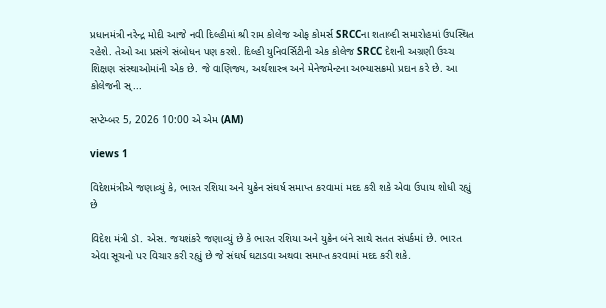પ્રધાનમંત્રી નરેન્દ્ર મોદી આજે નવી દિલ્હીમાં શ્રી રામ કોલેજ ઓફ કોમર્સ SRCCના શતાબ્દી સમારોહમાં ઉપસ્થિત રહેશે. તેઓ આ પ્રસંગે સંબોધન પણ કરશે. દિલ્હી યુનિવર્સિટીની એક કોલેજ SRCC દેશની અગ્રણી ઉચ્ચ શિક્ષણ સંસ્થાઓમાંની એક છે. જે વાણિજ્ય, અર્થશાસ્ત્ર અને મેનેજમેન્ટના અભ્યાસક્રમો પ્રદાન કરે છે. આ કોલેજની સ્...

સપ્ટેમ્બર 5, 2026 10:00 એ એમ (AM)

views 1

વિદેશમંત્રીએ જણાવ્યું કે, ભારત રશિયા અને યુક્રેન સંઘર્ષ સમાપ્ત કરવામાં મદદ કરી શકે એવા ઉપાય શોધી રહ્યું છે

વિદેશ મંત્રી ડૉ. એસ. જયશંકરે જણાવ્યું છે કે ભારત રશિયા અને યુક્રેન બંને સાથે સતત સંપર્કમાં છે. ભારત એવા સૂચનો પર વિચાર કરી રહ્યું છે જે સંઘર્ષ ઘટાડવા અથવા સમાપ્ત કરવામાં મદદ કરી શકે.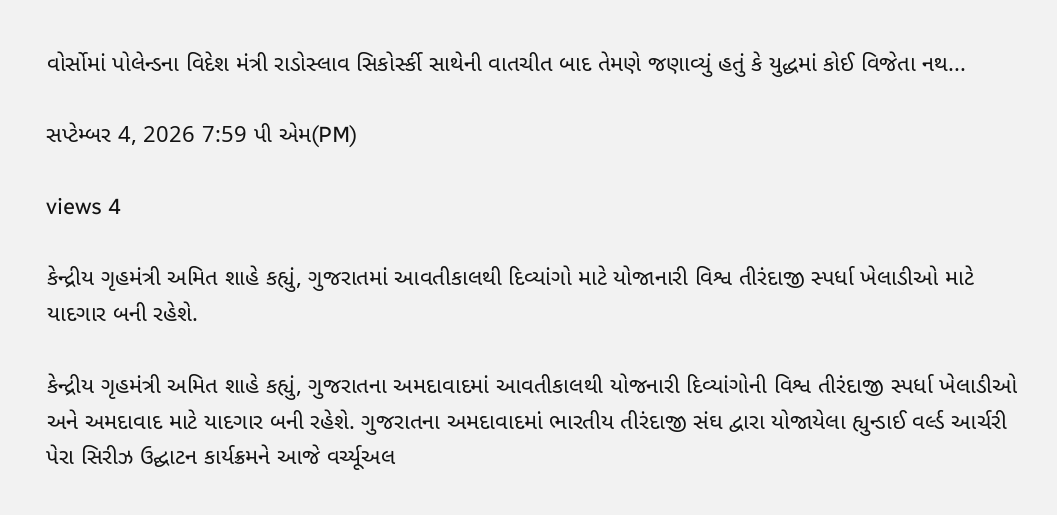વોર્સોમાં પોલેન્ડના વિદેશ મંત્રી રાડોસ્લાવ સિકોર્સ્કી સાથેની વાતચીત બાદ તેમણે જણાવ્યું હતું કે યુદ્ધમાં કોઈ વિજેતા નથ...

સપ્ટેમ્બર 4, 2026 7:59 પી એમ(PM)

views 4

કેન્દ્રીય ગૃહમંત્રી અમિત શાહે કહ્યું, ગુજરાતમાં આવતીકાલથી દિવ્યાંગો માટે યોજાનારી વિશ્વ તીરંદાજી સ્પર્ધા ખેલાડીઓ માટે યાદગાર બની રહેશે.

કેન્દ્રીય ગૃહમંત્રી અમિત શાહે કહ્યું, ગુજરાતના અમદાવાદમાં આવતીકાલથી યોજનારી દિવ્યાંગોની વિશ્વ તીરંદાજી સ્પર્ધા ખેલાડીઓ અને અમદાવાદ માટે યાદગાર બની રહેશે. ગુજરાતના અમદાવાદમાં ભારતીય તીરંદાજી સંઘ દ્વારા યોજાયેલા હ્યુન્ડાઈ વર્લ્ડ આર્ચરી પેરા સિરીઝ ઉદ્ઘાટન કાર્યક્રમને આજે વર્ચ્યૂઅલ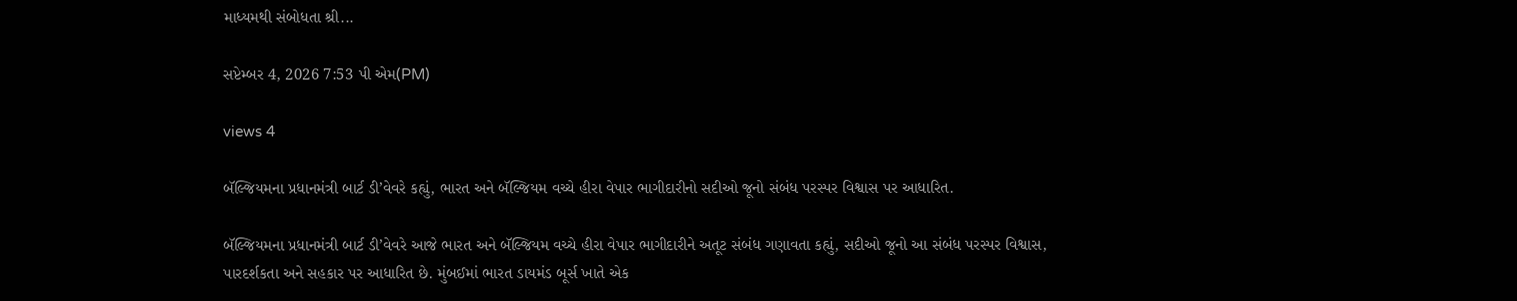માધ્યમથી સંબોધતા શ્રી...

સપ્ટેમ્બર 4, 2026 7:53 પી એમ(PM)

views 4

બૅલ્જિયમના પ્રધાનમંત્રી બાર્ટ ડી’વેવરે કહ્યું, ભારત અને બૅલ્જિયમ વચ્ચે હીરા વેપાર ભાગીદારીનો સદીઓ જૂનો સંબંધ પરસ્પર વિશ્વાસ પર આધારિત.

બૅલ્જિયમના પ્રધાનમંત્રી બાર્ટ ડી’વેવરે આજે ભારત અને બૅલ્જિયમ વચ્ચે હીરા વેપાર ભાગીદારીને અતૂટ સંબંધ ગણાવતા કહ્યું, સદીઓ જૂનો આ સંબંધ પરસ્પર વિશ્વાસ, પારદર્શકતા અને સહકાર પર આધારિત છે. મુંબઈમાં ભારત ડાયમંડ બૂર્સ ખાતે એક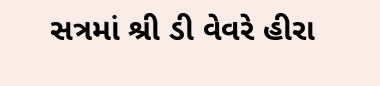સત્રમાં શ્રી ડી વેવરે હીરા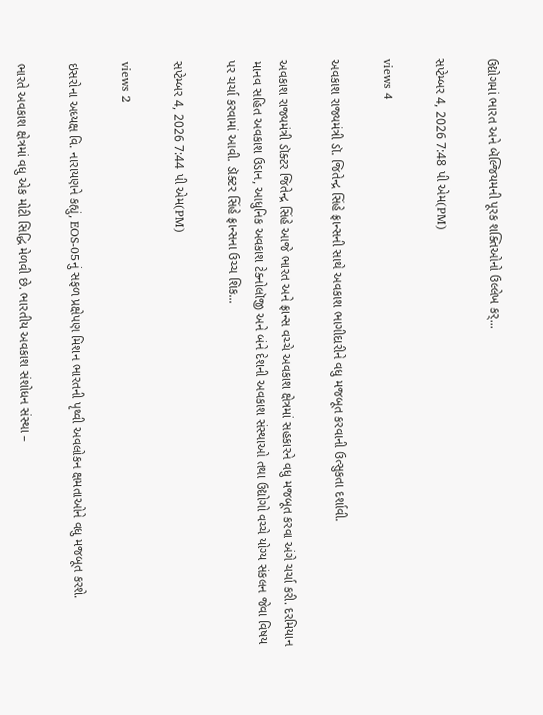ઉદ્યોગમાં ભારત અને બૅલ્જિયમની પૂરક શક્તિઓનો ઉલ્લેખ કર્...

સપ્ટેમ્બર 4, 2026 7:48 પી એમ(PM)

views 4

અવકાશ રાજ્યમંત્રી ડૉ. જિતેન્દ્ર સિંહે ફ્રાન્સની સાથે અવકાશ ભાગીદારીને વધુ મજબૂત કરવાની ઉત્સુકતા દર્શાવી.

અવકાશ રાજ્યમંત્રી ડૉક્ટર જિતેન્દ્ર સિંહે આજે ભારત અને ફ્રાન્સ વચ્ચે અવકાશ ક્ષેત્રમાં સહકારને વધુ મજબૂત કરવા અંગે ચર્ચા કરી. દરમિયાન માનવ સહિત અવકાશ ઉડાન, આધુનિક અવકાશ ટેક્નોલૉજી અને બંને દેશની અવકાશ સંસ્થાઓ તથા ઉદ્યોગો વચ્ચે યોગ્ય સંકલન જેવા વિષય પર ચર્ચા કરવામાં આવી. ડૉક્ટર સિંહે ફ્રાન્સના ઉચ્ચ શિક...

સપ્ટેમ્બર 4, 2026 7:44 પી એમ(PM)

views 2

ઇસરોના અધ્યક્ષ વિ. નારાયણને કહ્યું, EOS-05નું સફળ પ્રક્ષેપણ મિશન ભારતની પૃથ્વી અવલોકન ક્ષમતાઓને વધુ મજબૂત કરશે.

ભારતે અવકાશ ક્ષેત્રમાં વધુ એક મોટી સિદ્ધિ મેળવી છે. ભારતીય અવકાશ સંશોધન સંસ્થા –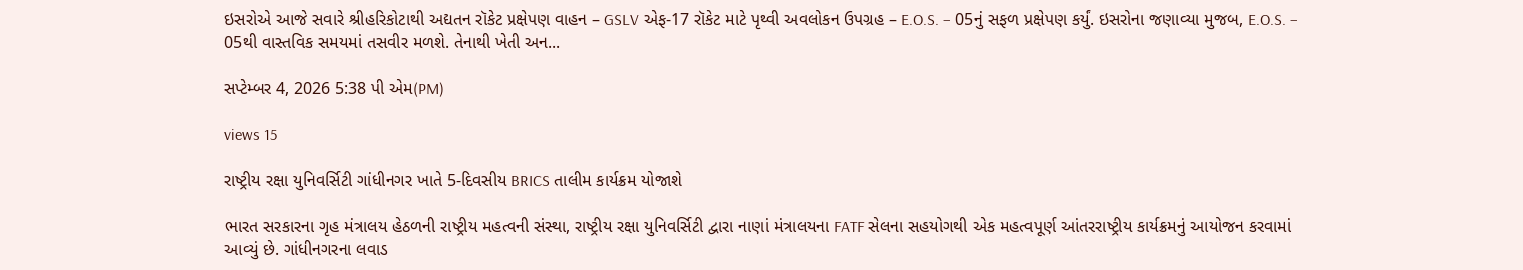ઇસરોએ આજે સવારે શ્રીહરિકોટાથી અદ્યતન રૉકેટ પ્રક્ષેપણ વાહન – GSLV એફ-17 રૉકેટ માટે પૃથ્વી અવલોકન ઉપગ્રહ – E.O.S. – 05નું સફળ પ્રક્ષેપણ કર્યું. ઇસરોના જણાવ્યા મુજબ, E.O.S. – 05થી વાસ્તવિક સમયમાં તસવીર મળશે. તેનાથી ખેતી અન...

સપ્ટેમ્બર 4, 2026 5:38 પી એમ(PM)

views 15

રાષ્ટ્રીય રક્ષા યુનિવર્સિટી ગાંધીનગર ખાતે 5-દિવસીય BRICS તાલીમ કાર્યક્રમ યોજાશે

ભારત સરકારના ગૃહ મંત્રાલય હેઠળની રાષ્ટ્રીય મહત્વની સંસ્થા, રાષ્ટ્રીય રક્ષા યુનિવર્સિટી દ્વારા નાણાં મંત્રાલયના FATF સેલના સહયોગથી એક મહત્વપૂર્ણ આંતરરાષ્ટ્રીય કાર્યક્રમનું આયોજન કરવામાં આવ્યું છે. ગાંધીનગરના લવાડ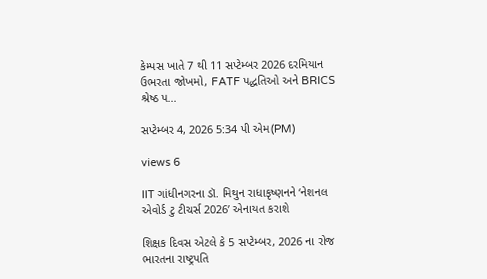કેમ્પસ ખાતે 7 થી 11 સપ્ટેમ્બર 2026 દરમિયાન ઉભરતા જોખમો, FATF પદ્ધતિઓ અને BRICS શ્રેષ્ઠ પ...

સપ્ટેમ્બર 4, 2026 5:34 પી એમ(PM)

views 6

IIT ગાંધીનગરના ડૉ. મિથુન રાધાકૃષ્ણનને ‘નેશનલ એવોર્ડ ટુ ટીચર્સ 2026’ એનાયત કરાશે

શિક્ષક દિવસ એટલે કે 5 સપ્ટેમ્બર, 2026 ના રોજ ભારતના રાષ્ટ્રપતિ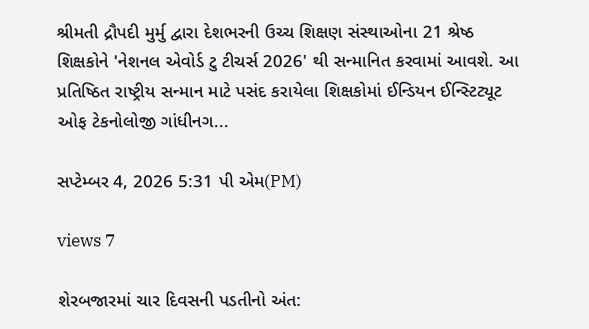શ્રીમતી દ્રૌપદી મુર્મુ દ્વારા દેશભરની ઉચ્ચ શિક્ષણ સંસ્થાઓના 21 શ્રેષ્ઠ શિક્ષકોને 'નેશનલ એવોર્ડ ટુ ટીચર્સ 2026' થી સન્માનિત કરવામાં આવશે. આ પ્રતિષ્ઠિત રાષ્ટ્રીય સન્માન માટે પસંદ કરાયેલા શિક્ષકોમાં ઈન્ડિયન ઈન્સ્ટિટ્યૂટ ઓફ ટેકનોલોજી ગાંધીનગ...

સપ્ટેમ્બર 4, 2026 5:31 પી એમ(PM)

views 7

શેરબજારમાં ચાર દિવસની પડતીનો અંત: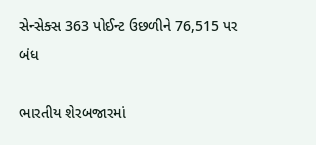સેન્સેક્સ 363 પોઈન્ટ ઉછળીને 76,515 પર બંધ

ભારતીય શેરબજારમાં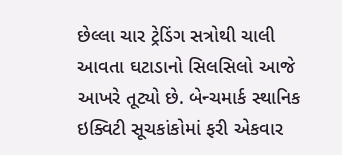છેલ્લા ચાર ટ્રેડિંગ સત્રોથી ચાલી આવતા ઘટાડાનો સિલસિલો આજે આખરે તૂટ્યો છે. બેન્ચમાર્ક સ્થાનિક ઇક્વિટી સૂચકાંકોમાં ફરી એકવાર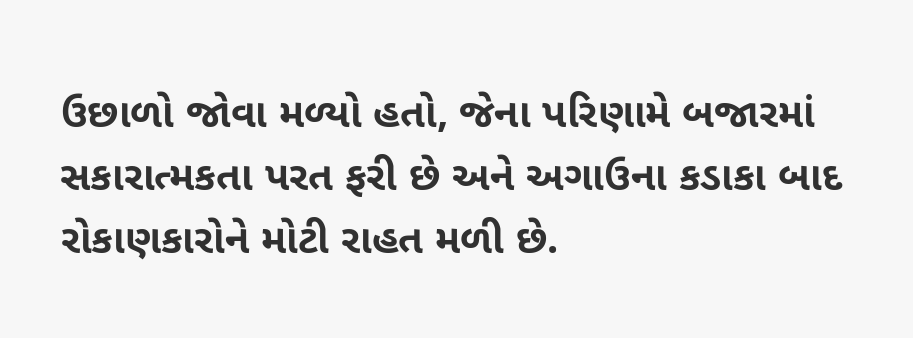ઉછાળો જોવા મળ્યો હતો, જેના પરિણામે બજારમાં સકારાત્મકતા પરત ફરી છે અને અગાઉના કડાકા બાદ રોકાણકારોને મોટી રાહત મળી છે.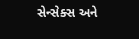સેન્સેક્સ અને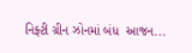નિફ્ટી ગ્રીન ઝોનમાં બંધ  આજન...